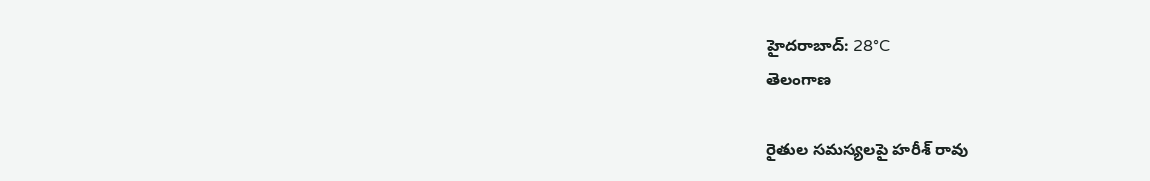హైదరాబాద్: 28°C
తెలంగాణ

రైతుల సమస్యలపై హరీశ్ రావు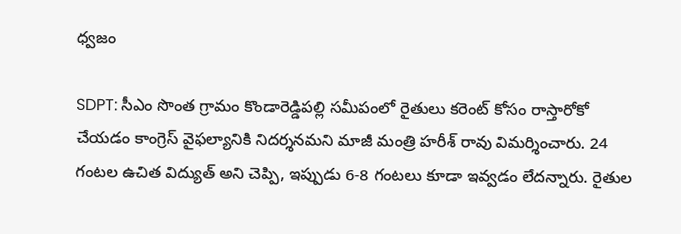ధ్వజం

SDPT: సీఎం సొంత గ్రామం కొండారెడ్డిపల్లి సమీపంలో రైతులు కరెంట్ కోసం రాస్తారోకో చేయడం కాంగ్రెస్ వైఫల్యానికి నిదర్శనమని మాజీ మంత్రి హరీశ్ రావు విమర్శించారు. 24 గంటల ఉచిత విద్యుత్ అని చెప్పి, ఇప్పుడు 6-8 గంటలు కూడా ఇవ్వడం లేదన్నారు. రైతుల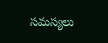సమస్యలు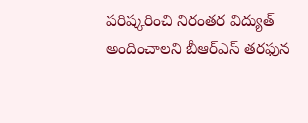పరిష్కరించి నిరంతర విద్యుత్ అందించాలని బీఆర్ఎస్ తరఫున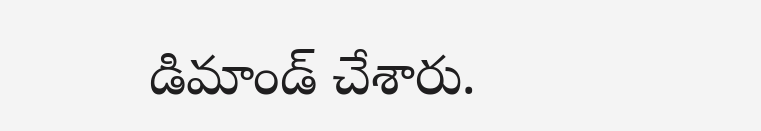డిమాండ్ చేశారు.